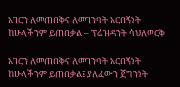አገርን ለመጠበቅና ለመገንባት አርበኝነት ከሁላችንም ይጠበቃል – ፕሬዝዳንት ሳህለወርቅ

አገርን ለመጠበቅና ለመገንባት አርበኝነት ከሁላችንም ይጠበቃል፤ ያለፈውን ጀግንነት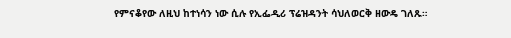የምናቆየው ለዚህ ከተነሳን ነው ሲሉ የኢፌዲሪ ፕሬዝዳንት ሳህለወርቅ ዘውዴ ገለጹ።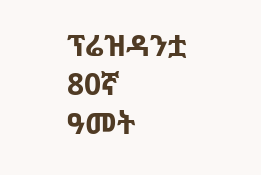ፕሬዝዳንቷ 80ኛ ዓመት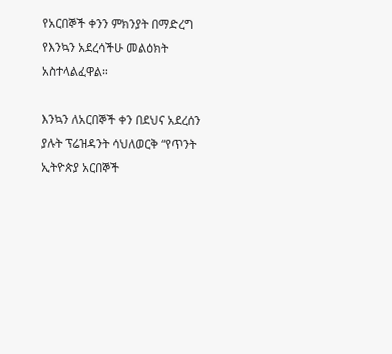የአርበኞች ቀንን ምክንያት በማድረግ የእንኳን አደረሳችሁ መልዕክት አስተላልፈዋል።

እንኳን ለአርበኞች ቀን በደህና አደረሰን ያሉት ፕሬዝዳንት ሳህለወርቅ “የጥንት ኢትዮጵያ አርበኞች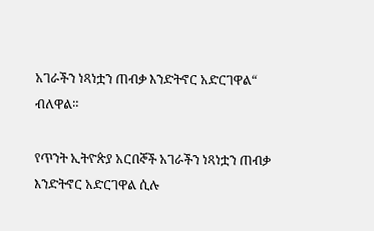አገራችን ነጻነቷን ጠብቃ እንድትኖር አድርገዋል“ ብለዋል።

የጥንት ኢትዮጵያ አርበኞች አገራችን ነጻነቷን ጠብቃ እንድትኖር አድርገዋል ሲሉ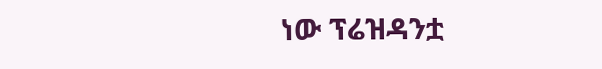ነው ፕሬዝዳንቷ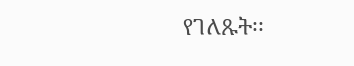የገለጹት፡፡